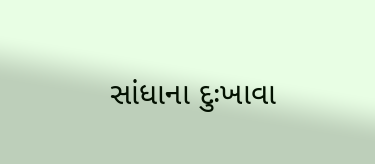સાંધાના દુઃખાવા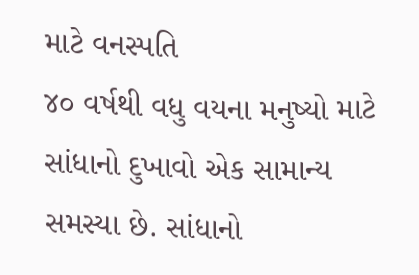માટે વનસ્પતિ
૪૦ વર્ષથી વધુ વયના મનુષ્યો માટે સાંધાનો દુખાવો એક સામાન્ય સમસ્યા છે. સાંધાનો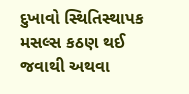દુખાવો સ્થિતિસ્થાપક મસલ્સ કઠણ થઈ જવાથી અથવા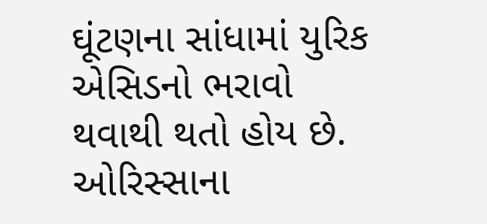ઘૂંટણના સાંધામાં યુરિક એસિડનો ભરાવો થવાથી થતો હોય છે. ઓરિસ્સાના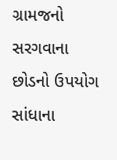ગ્રામજનો સરગવાના છોડનો ઉપયોગ સાંધાના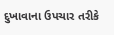દુખાવાના ઉપચાર તરીકે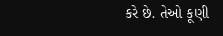કરે છે. તેઓ કૂણી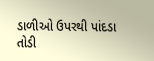ડાળીઓ ઉપરથી પાંદડા તોડી